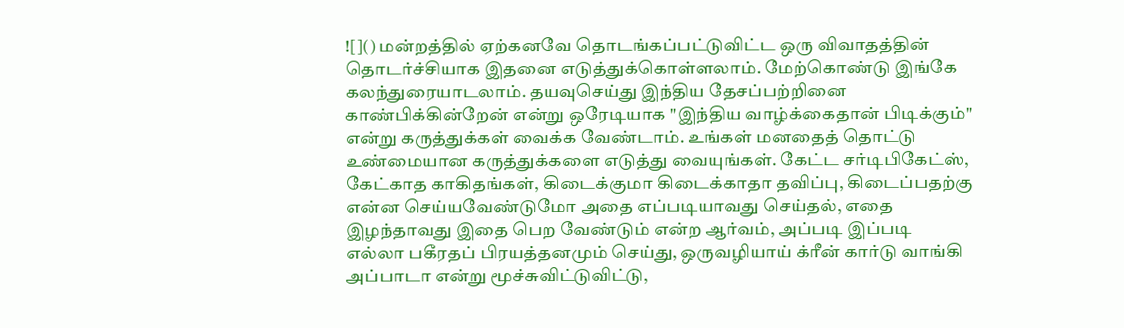![]() மன்றத்தில் ஏற்கனவே தொடங்கப்பட்டுவிட்ட ஒரு விவாதத்தின் தொடர்ச்சியாக இதனை எடுத்துக்கொள்ளலாம். மேற்கொண்டு இங்கே கலந்துரையாடலாம். தயவுசெய்து இந்திய தேசப்பற்றினை காண்பிக்கின்றேன் என்று ஒரேடியாக "இந்திய வாழ்க்கைதான் பிடிக்கும்" என்று கருத்துக்கள் வைக்க வேண்டாம். உங்கள் மனதைத் தொட்டு உண்மையான கருத்துக்களை எடுத்து வையுங்கள். கேட்ட சர்டிபிகேட்ஸ், கேட்காத காகிதங்கள், கிடைக்குமா கிடைக்காதா தவிப்பு, கிடைப்பதற்கு என்ன செய்யவேண்டுமோ அதை எப்படியாவது செய்தல், எதை இழந்தாவது இதை பெற வேண்டும் என்ற ஆர்வம், அப்படி இப்படி எல்லா பகீரதப் பிரயத்தனமும் செய்து, ஒருவழியாய் க்ரீன் கார்டு வாங்கி அப்பாடா என்று மூச்சுவிட்டுவிட்டு,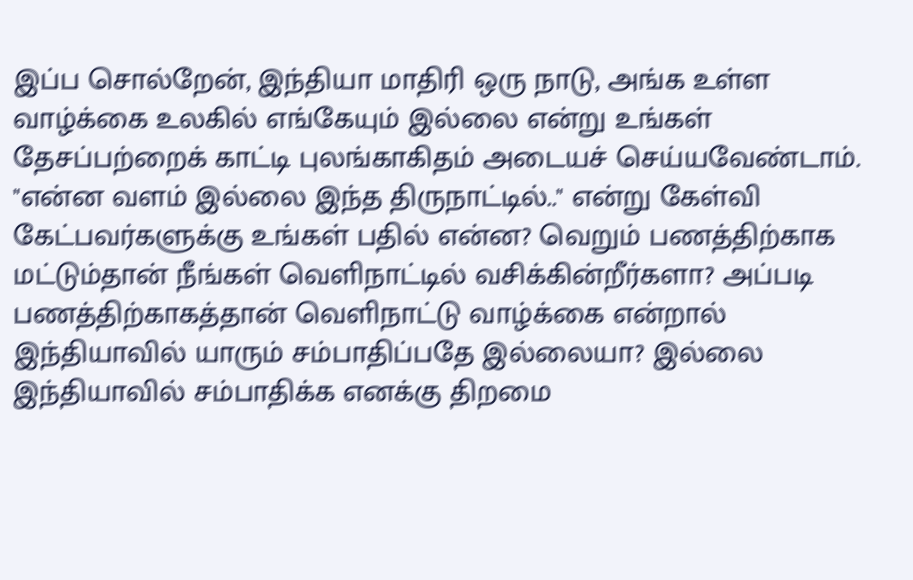இப்ப சொல்றேன், இந்தியா மாதிரி ஒரு நாடு, அங்க உள்ள வாழ்க்கை உலகில் எங்கேயும் இல்லை என்று உங்கள் தேசப்பற்றைக் காட்டி புலங்காகிதம் அடையச் செய்யவேண்டாம். "என்ன வளம் இல்லை இந்த திருநாட்டில்.." என்று கேள்வி கேட்பவர்களுக்கு உங்கள் பதில் என்ன? வெறும் பணத்திற்காக மட்டும்தான் நீங்கள் வெளிநாட்டில் வசிக்கின்றீர்களா? அப்படி பணத்திற்காகத்தான் வெளிநாட்டு வாழ்க்கை என்றால் இந்தியாவில் யாரும் சம்பாதிப்பதே இல்லையா? இல்லை இந்தியாவில் சம்பாதிக்க எனக்கு திறமை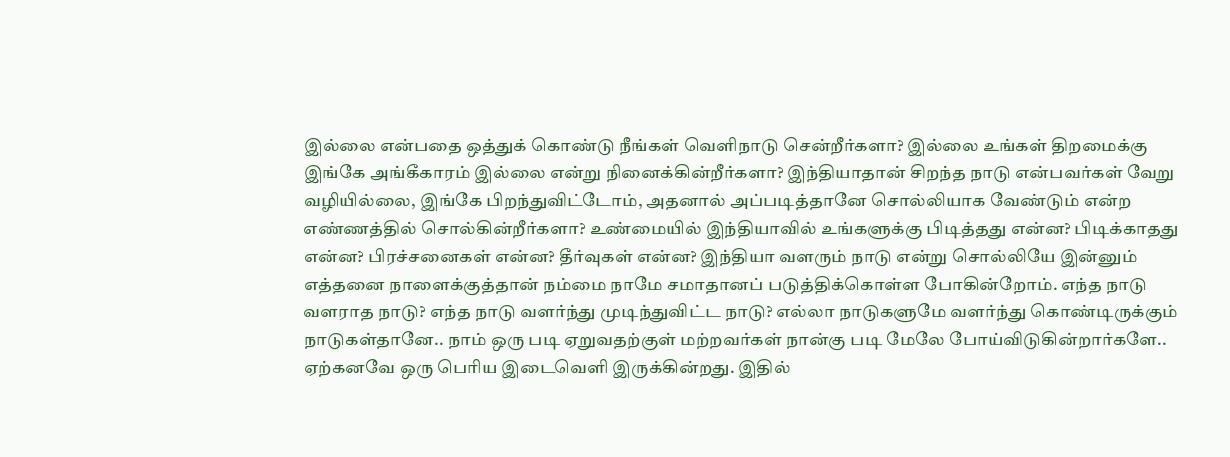இல்லை என்பதை ஒத்துக் கொண்டு நீங்கள் வெளிநாடு சென்றீர்களா? இல்லை உங்கள் திறமைக்கு இங்கே அங்கீகாரம் இல்லை என்று நினைக்கின்றீர்களா? இந்தியாதான் சிறந்த நாடு என்பவர்கள் வேறு வழியில்லை, இங்கே பிறந்துவிட்டோம், அதனால் அப்படித்தானே சொல்லியாக வேண்டும் என்ற எண்ணத்தில் சொல்கின்றீர்களா? உண்மையில் இந்தியாவில் உங்களுக்கு பிடித்தது என்ன? பிடிக்காதது என்ன? பிரச்சனைகள் என்ன? தீர்வுகள் என்ன? இந்தியா வளரும் நாடு என்று சொல்லியே இன்னும் எத்தனை நாளைக்குத்தான் நம்மை நாமே சமாதானப் படுத்திக்கொள்ள போகின்றோம். எந்த நாடு வளராத நாடு? எந்த நாடு வளர்ந்து முடிந்துவிட்ட நாடு? எல்லா நாடுகளுமே வளர்ந்து கொண்டிருக்கும் நாடுகள்தானே.. நாம் ஒரு படி ஏறுவதற்குள் மற்றவர்கள் நான்கு படி மேலே போய்விடுகின்றார்களே.. ஏற்கனவே ஒரு பெரிய இடைவெளி இருக்கின்றது. இதில்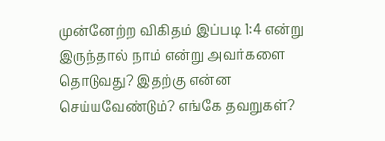முன்னேற்ற விகிதம் இப்படி 1:4 என்று இருந்தால் நாம் என்று அவர்களை தொடுவது? இதற்கு என்ன செய்யவேண்டும்? எங்கே தவறுகள்?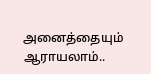அனைத்தையும் ஆராயலாம்..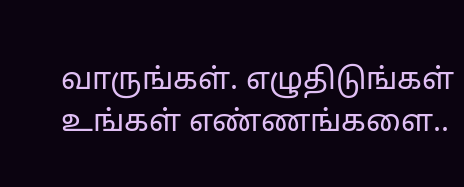வாருங்கள். எழுதிடுங்கள் உங்கள் எண்ணங்களை..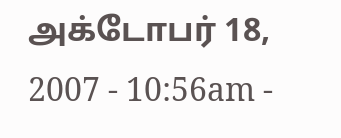அக்டோபர் 18, 2007 - 10:56am -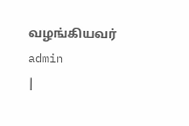வழங்கியவர் admin
|